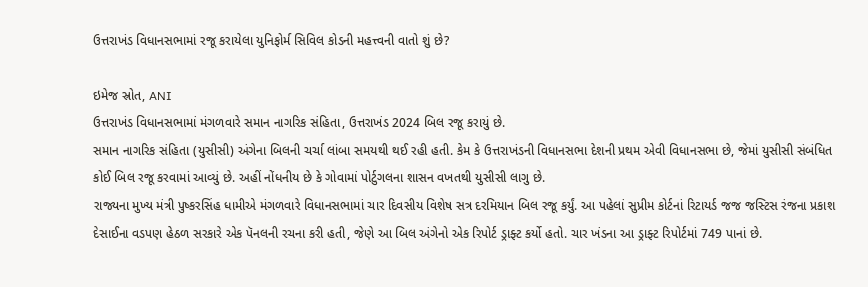ઉત્તરાખંડ વિધાનસભામાં રજૂ કરાયેલા યુનિફોર્મ સિવિલ કોડની મહત્ત્વની વાતો શું છે?

ઇમેજ સ્રોત, ANI
ઉત્તરાખંડ વિધાનસભામાં મંગળવારે સમાન નાગરિક સંહિતા, ઉત્તરાખંડ 2024 બિલ રજૂ કરાયું છે.
સમાન નાગરિક સંહિતા (યુસીસી) અંગેના બિલની ચર્ચા લાંબા સમયથી થઈ રહી હતી. કેમ કે ઉત્તરાખંડની વિધાનસભા દેશની પ્રથમ એવી વિધાનસભા છે, જેમાં યુસીસી સંબંધિત કોઈ બિલ રજૂ કરવામાં આવ્યું છે. અહીં નોંધનીય છે કે ગોવામાં પોર્ટુગલના શાસન વખતથી યુસીસી લાગુ છે.
રાજ્યના મુખ્ય મંત્રી પુષ્કરસિંહ ધામીએ મંગળવારે વિધાનસભામાં ચાર દિવસીય વિશેષ સત્ર દરમિયાન બિલ રજૂ કર્યું. આ પહેલાં સુપ્રીમ કોર્ટનાં રિટાયર્ડ જજ જસ્ટિસ રંજના પ્રકાશ દેસાઈના વડપણ હેઠળ સરકારે એક પૅનલની રચના કરી હતી, જેણે આ બિલ અંગેનો એક રિપોર્ટ ડ્રાફ્ટ કર્યો હતો. ચાર ખંડના આ ડ્રાફ્ટ રિપોર્ટમાં 749 પાનાં છે.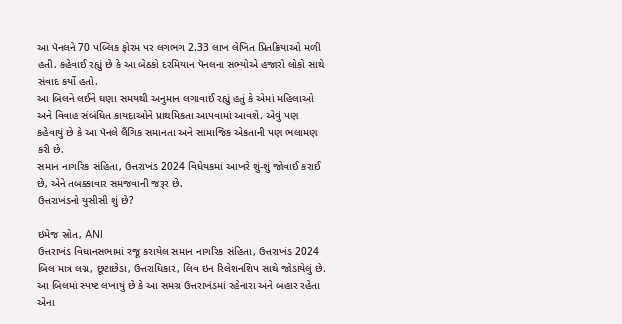આ પૅનલને 70 પબ્લિક ફોરમ પર લગભગ 2.33 લાખ લેખિત પ્રિતક્રિયાઓ મળી હતી. કહેવાઈ રહ્યું છે કે આ બેઠકો દરમિયાન પૅનલના સભ્યોએ હજારો લોકો સાથે સંવાદ કર્યો હતો.
આ બિલને લઈને ઘણા સમયથી અનુમાન લગાવાઈ રહ્યું હતું કે એમાં મહિલાઓ અને વિવાહ સંબંધિત કાયદાઓને પ્રાથમિકતા આપવામાં આવશે. એવું પણ કહેવાયું છે કે આ પૅનલે લૈંગિક સમાનતા અને સામાજિક એકતાની પણ ભલામણ કરી છે.
સમાન નાગરિક સંહિતા, ઉત્તરાખંડ 2024 વિધેયકમાં આખરે શું-શું જોવાઈ કરાઈ છે, એને તબક્કાવાર સમજવાની જરૂર છે.
ઉત્તરાખંડનો યુસીસી શું છે?

ઇમેજ સ્રોત, ANI
ઉત્તરાખંડ વિધાનસભામાં રજૂ કરાયેલ સમાન નાગરિક સંહિતા, ઉત્તરાખંડ 2024 બિલ માત્ર લગ્ન, છૂટાછેડા, ઉત્તરાધિકાર, લિવ ઇન રિલેશનશિપ સાથે જોડાયેલું છે.
આ બિલમાં સ્પષ્ટ લખાયું છે કે આ સમગ્ર ઉત્તરાખંડમાં રહેનારા અને બહાર રહેતા એના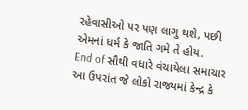રહેવાસીઓ પર પણ લાગુ થશે, પછી એમનાં ધર્મ કે જાતિ ગમે તે હોય.
End of સૌથી વધારે વંચાયેલા સમાચાર
આ ઉપરાંત જે લોકો રાજ્યમાં કેન્દ્ર કે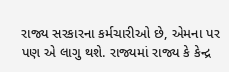રાજ્ય સરકારના કર્મચારીઓ છે, એમના પર પણ એ લાગુ થશે. રાજ્યમાં રાજ્ય કે કેન્દ્ર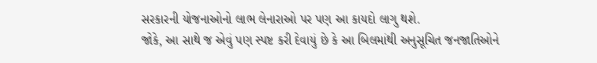સરકારની યોજનાઓનો લાભ લેનારાઓ પર પણ આ કાયદો લાગુ થશે.
જોકે, આ સાથે જ એવું પણ સ્પષ્ટ કરી દેવાયું છે કે આ બિલમાંથી અનુસૂચિત જનજાતિઓને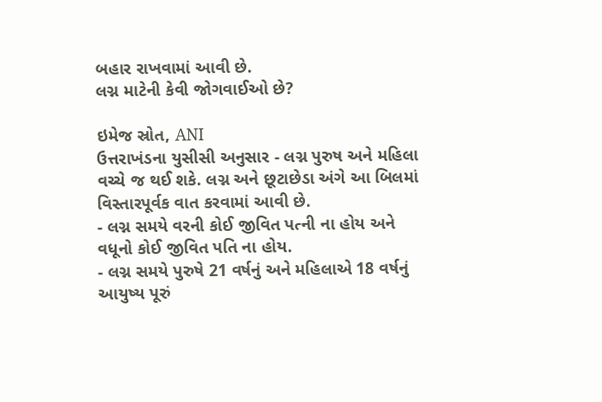બહાર રાખવામાં આવી છે.
લગ્ન માટેની કેવી જોગવાઈઓ છે?

ઇમેજ સ્રોત, ANI
ઉત્તરાખંડના યુસીસી અનુસાર - લગ્ન પુરુષ અને મહિલા વચ્ચે જ થઈ શકે. લગ્ન અને છૂટાછેડા અંગે આ બિલમાં વિસ્તારપૂર્વક વાત કરવામાં આવી છે.
- લગ્ન સમયે વરની કોઈ જીવિત પત્ની ના હોય અને વધૂનો કોઈ જીવિત પતિ ના હોય.
- લગ્ન સમયે પુરુષે 21 વર્ષનું અને મહિલાએ 18 વર્ષનું આયુષ્ય પૂરું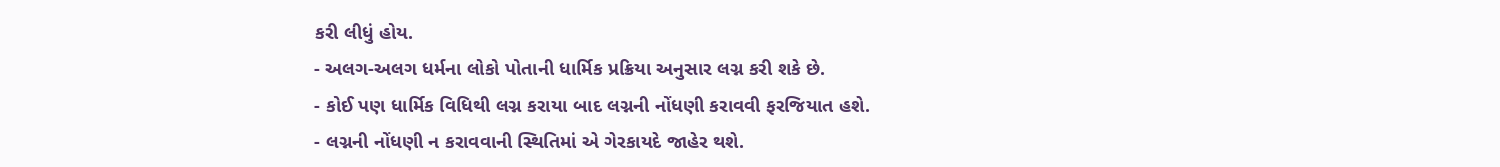કરી લીધું હોય.
- અલગ-અલગ ધર્મના લોકો પોતાની ધાર્મિક પ્રક્રિયા અનુસાર લગ્ન કરી શકે છે.
- કોઈ પણ ધાર્મિક વિધિથી લગ્ન કરાયા બાદ લગ્નની નોંધણી કરાવવી ફરજિયાત હશે.
- લગ્નની નોંધણી ન કરાવવાની સ્થિતિમાં એ ગેરકાયદે જાહેર થશે.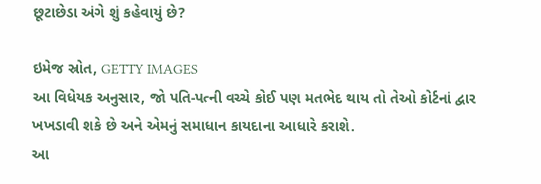છૂટાછેડા અંગે શું કહેવાયું છે?

ઇમેજ સ્રોત, GETTY IMAGES
આ વિધેયક અનુસાર, જો પતિ-પત્ની વચ્ચે કોઈ પણ મતભેદ થાય તો તેઓ કોર્ટનાં દ્વાર ખખડાવી શકે છે અને એમનું સમાધાન કાયદાના આધારે કરાશે.
આ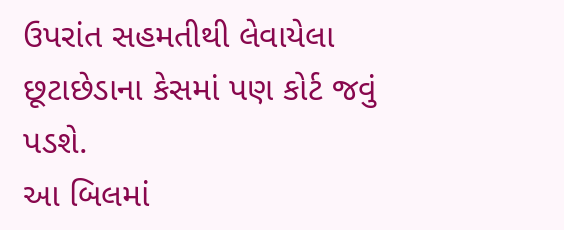ઉપરાંત સહમતીથી લેવાયેલા છૂટાછેડાના કેસમાં પણ કોર્ટ જવું પડશે.
આ બિલમાં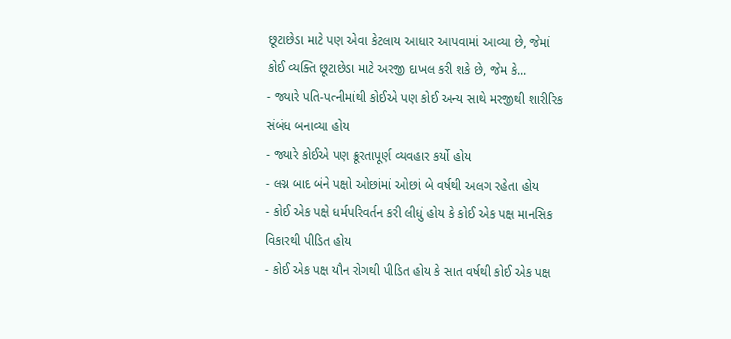છૂટાછેડા માટે પણ એવા કેટલાય આધાર આપવામાં આવ્યા છે, જેમાં કોઈ વ્યક્તિ છૂટાછેડા માટે અરજી દાખલ કરી શકે છે, જેમ કે...
- જ્યારે પતિ-પત્નીમાંથી કોઈએ પણ કોઈ અન્ય સાથે મરજીથી શારીરિક સંબંધ બનાવ્યા હોય
- જ્યારે કોઈએ પણ ક્રૂરતાપૂર્ણ વ્યવહાર કર્યો હોય
- લગ્ન બાદ બંને પક્ષો ઓછાંમાં ઓછાં બે વર્ષથી અલગ રહેતા હોય
- કોઈ એક પક્ષે ધર્મપરિવર્તન કરી લીધું હોય કે કોઈ એક પક્ષ માનસિક વિકારથી પીડિત હોય
- કોઈ એક પક્ષ યૌન રોગથી પીડિત હોય કે સાત વર્ષથી કોઈ એક પક્ષ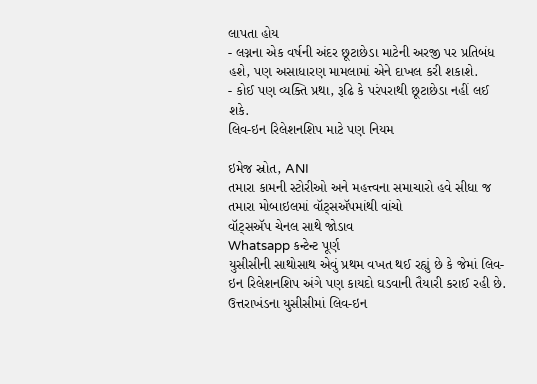લાપતા હોય
- લગ્નના એક વર્ષની અંદર છૂટાછેડા માટેની અરજી પર પ્રતિબંધ હશે, પણ અસાધારણ મામલામાં એને દાખલ કરી શકાશે.
- કોઈ પણ વ્યક્તિ પ્રથા, રૂઢિ કે પરંપરાથી છૂટાછેડા નહીં લઈ શકે.
લિવ-ઇન રિલેશનશિપ માટે પણ નિયમ

ઇમેજ સ્રોત, ANI
તમારા કામની સ્ટોરીઓ અને મહત્ત્વના સમાચારો હવે સીધા જ તમારા મોબાઇલમાં વૉટ્સઍપમાંથી વાંચો
વૉટ્સઍપ ચેનલ સાથે જોડાવ
Whatsapp કન્ટેન્ટ પૂર્ણ
યુસીસીની સાથોસાથ એવું પ્રથમ વખત થઈ રહ્યું છે કે જેમાં લિવ-ઇન રિલેશનશિપ અંગે પણ કાયદો ઘડવાની તૈયારી કરાઈ રહી છે.
ઉત્તરાખંડના યુસીસીમાં લિવ-ઇન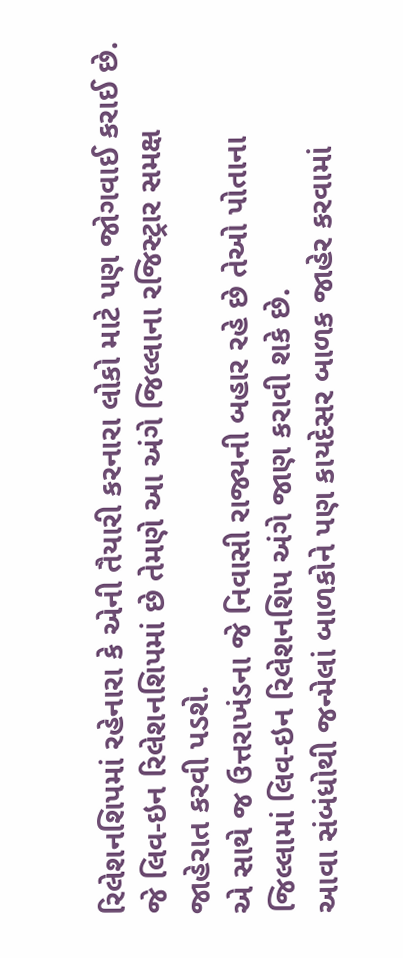રિલેશનશિપમાં રહેનારા કે એની તૈયારી કરનારા લોકો માટે પણ જોગવાઈ કરાઈ છે. જે લિવ-ઇન રિલેશનશિપમાં છે તેમણે આ અંગે જિલ્લાના રજિસ્ટ્રાર સમક્ષ જાહેરાત કરવી પડશે.
એ સાથે જ ઉત્તરાખંડના જે નિવાસી રાજ્યની બહાર રહે છે તેઓ પોતાના જિલ્લામાં લિવ-ઇન રિલેશનશિપ અંગે જાણ કરાવી શકે છે.
આવા સંબંધોથી જન્મેલાં બાળકોને પણ કાયદેસર બાળક જાહેર કરવામાં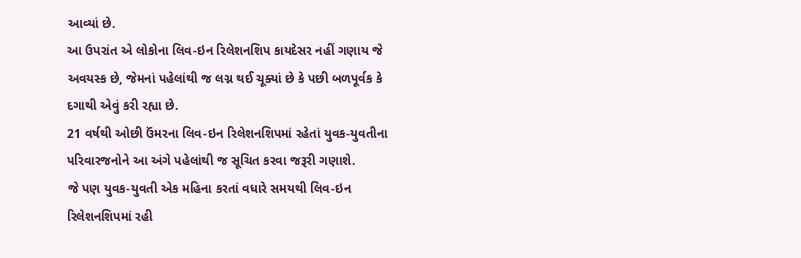આવ્યાં છે.
આ ઉપરાંત એ લોકોના લિવ-ઇન રિલેશનશિપ કાયદેસર નહીં ગણાય જે અવયસ્ક છે, જેમનાં પહેલાંથી જ લગ્ન થઈ ચૂક્યાં છે કે પછી બળપૂર્વક કે દગાથી એવું કરી રહ્યા છે.
21 વર્ષથી ઓછી ઉંમરના લિવ-ઇન રિલેશનશિપમાં રહેતાં યુવક-યુવતીના પરિવારજનોને આ અંગે પહેલાંથી જ સૂચિત કરવા જરૂરી ગણાશે.
જે પણ યુવક-યુવતી એક મહિના કરતાં વધારે સમયથી લિવ-ઇન રિલેશનશિપમાં રહી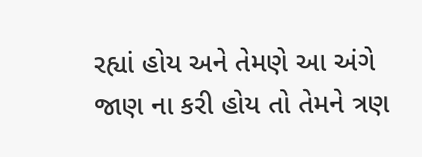રહ્યાં હોય અને તેમણે આ અંગે જાણ ના કરી હોય તો તેમને ત્રણ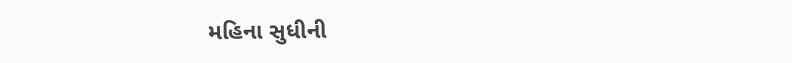મહિના સુધીની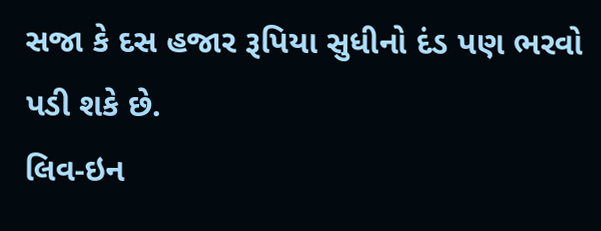સજા કે દસ હજાર રૂપિયા સુધીનો દંડ પણ ભરવો પડી શકે છે.
લિવ-ઇન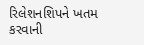રિલેશનશિપને ખતમ કરવાની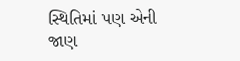સ્થિતિમાં પણ એની જાણ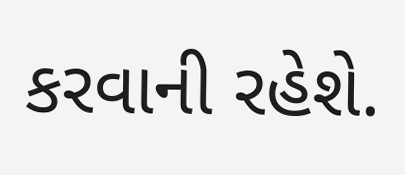કરવાની રહેશે.